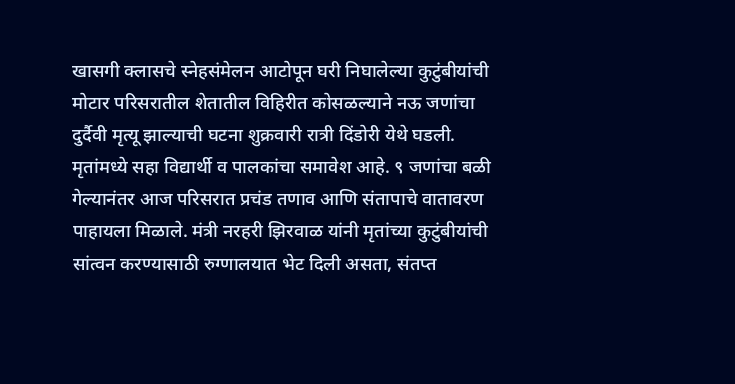खासगी क्लासचे स्नेहसंमेलन आटोपून घरी निघालेल्या कुटुंबीयांची मोटार परिसरातील शेतातील विहिरीत कोसळल्याने नऊ जणांचा दुर्दैवी मृत्यू झाल्याची घटना शुक्रवारी रात्री दिंडोरी येथे घडली. मृतांमध्ये सहा विद्यार्थी व पालकांचा समावेश आहे. ९ जणांचा बळी गेल्यानंतर आज परिसरात प्रचंड तणाव आणि संतापाचे वातावरण पाहायला मिळाले. मंत्री नरहरी झिरवाळ यांनी मृतांच्या कुटुंबीयांची सांत्वन करण्यासाठी रुग्णालयात भेट दिली असता, संतप्त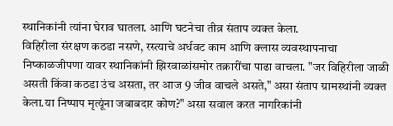स्थानिकांनी त्यांना घेराव घातला. आणि घटनेचा तीव्र संताप व्यक्त केला.
विहिरीला संरक्षण कठडा नसणे, रस्त्याचे अर्धवट काम आणि क्लास व्यवस्थापनाचा निष्काळजीपणा यावर स्थानिकांनी झिरवाळांसमोर तक्रारींचा पाढा वाचला. "जर विहिरीला जाळी असती किंवा कठडा उंच असता, तर आज 9 जीव वाचले असते," असा संताप ग्रामस्थांनी व्यक्त केला.या निष्पाप मृत्यूंना जबाबदार कोण?" असा सवाल करत नागरिकांनी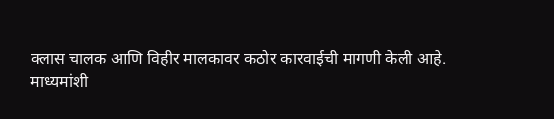क्लास चालक आणि विहीर मालकावर कठोर कारवाईची मागणी केली आहे.
माध्यमांशी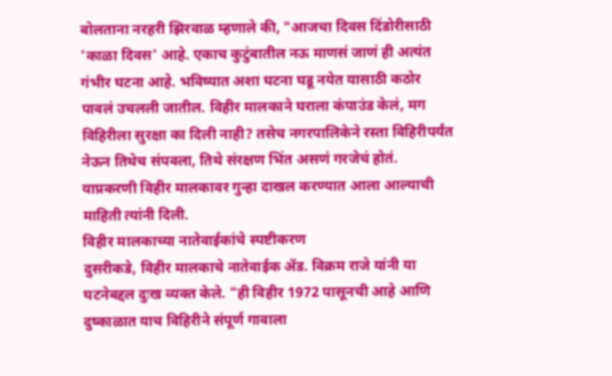बोलताना नरहरी झिरवाळ म्हणाले की, "आजचा दिवस दिंडोरीसाठी 'काळा दिवस' आहे. एकाच कुटुंबातील नऊ माणसं जाणं ही अत्यंत गंभीर घटना आहे. भविष्यात अशा घटना घडू नयेत यासाठी कठोर पावलं उचलली जातील. विहीर मालकाने घराला कंपाउंड केलं, मग विहिरीला सुरक्षा का दिली नाही? तसेच नगरपालिकेने रस्ता विहिरीपर्यंत नेऊन तिथेच संपवला, तिथे संरक्षण भिंत असणं गरजेचं होतं. याप्रकरणी विहीर मालकावर गुन्हा दाखल करण्यात आला आल्याची माहिती त्यांनी दिली.
विहीर मालकाच्या नातेवाईकांचे स्पष्टीकरण
दुसरीकडे, विहीर मालकाचे नातेवाईक ॲड. विक्रम राजे यांनी या घटनेबद्दल दुःख व्यक्त केले. "ही विहीर 1972 पासूनची आहे आणि दुष्काळात याच विहिरीने संपूर्ण गावाला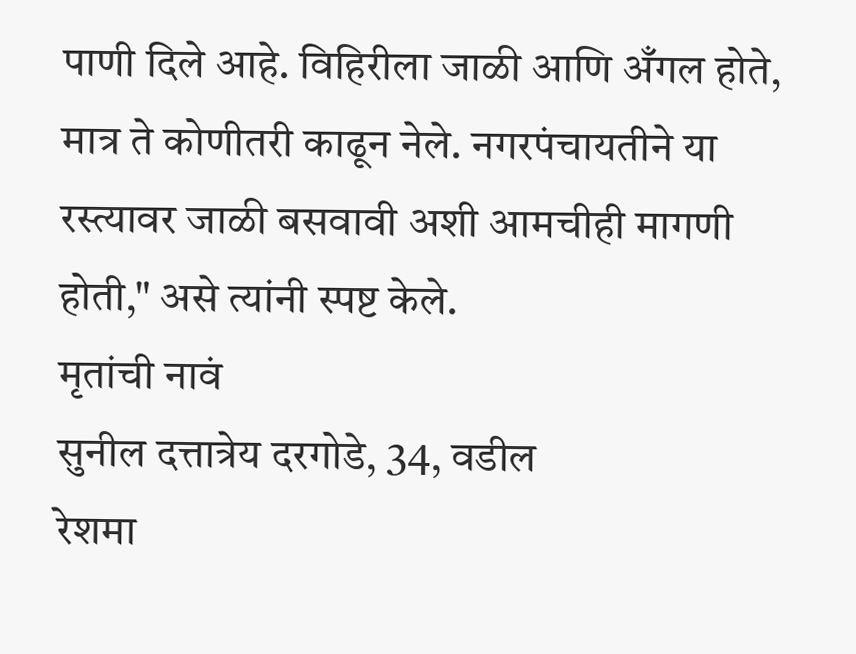पाणी दिले आहे. विहिरीला जाळी आणि अँगल होते, मात्र ते कोणीतरी काढून नेले. नगरपंचायतीने या रस्त्यावर जाळी बसवावी अशी आमचीही मागणी होती," असे त्यांनी स्पष्ट केले.
मृतांची नावं
सुनील दत्तात्रेय दरगोडे, 34, वडील
रेशमा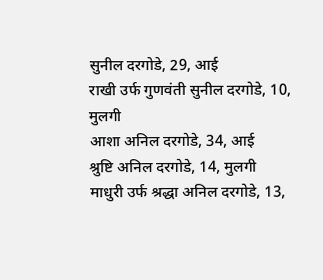सुनील दरगोडे, 29, आई
राखी उर्फ गुणवंती सुनील दरगोडे, 10, मुलगी
आशा अनिल दरगोडे, 34, आई
श्रुष्टि अनिल दरगोडे, 14, मुलगी
माधुरी उर्फ श्रद्धा अनिल दरगोडे, 13,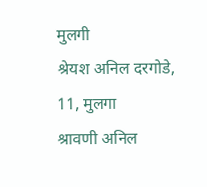मुलगी
श्रेयश अनिल दरगोडे, 11, मुलगा
श्रावणी अनिल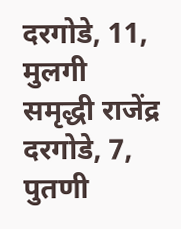दरगोडे, 11, मुलगी
समृद्धी राजेंद्र दरगोडे, 7, पुतणी